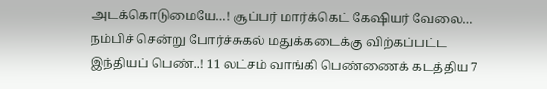அடக்கொடுமையே…! சூப்பர் மார்க்கெட் கேஷியர் வேலை… நம்பிச் சென்று போர்ச்சுகல் மதுக்கடைக்கு விற்கப்பட்ட இந்தியப் பெண்..! 11 லட்சம் வாங்கி பெண்ணைக் கடத்திய 7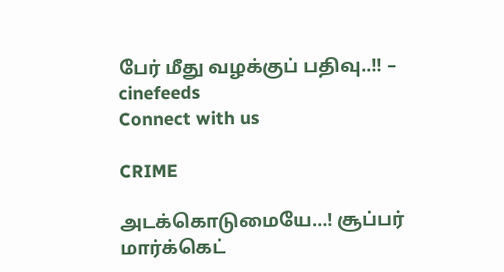பேர் மீது வழக்குப் பதிவு..!! – cinefeeds
Connect with us

CRIME

அடக்கொடுமையே…! சூப்பர் மார்க்கெட்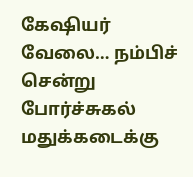கேஷியர் வேலை… நம்பிச் சென்று போர்ச்சுகல் மதுக்கடைக்கு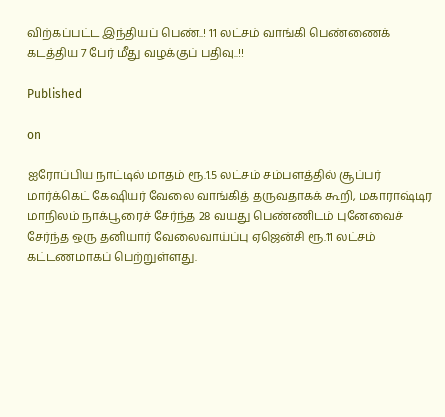விற்கப்பட்ட இந்தியப் பெண்..! 11 லட்சம் வாங்கி பெண்ணைக் கடத்திய 7 பேர் மீது வழக்குப் பதிவு..!!

Published

on

ஐரோப்பிய நாட்டில் மாதம் ரூ.1.5 லட்சம் சம்பளத்தில் சூப்பர் மார்க்கெட் கேஷியர் வேலை வாங்கித் தருவதாகக் கூறி, மகாராஷ்டிர மாநிலம் நாக்பூரைச் சேர்ந்த 28 வயது பெண்ணிடம் புனேவைச் சேர்ந்த ஒரு தனியார் வேலைவாய்ப்பு ஏஜென்சி ரூ.11 லட்சம் கட்டணமாகப் பெற்றுள்ளது.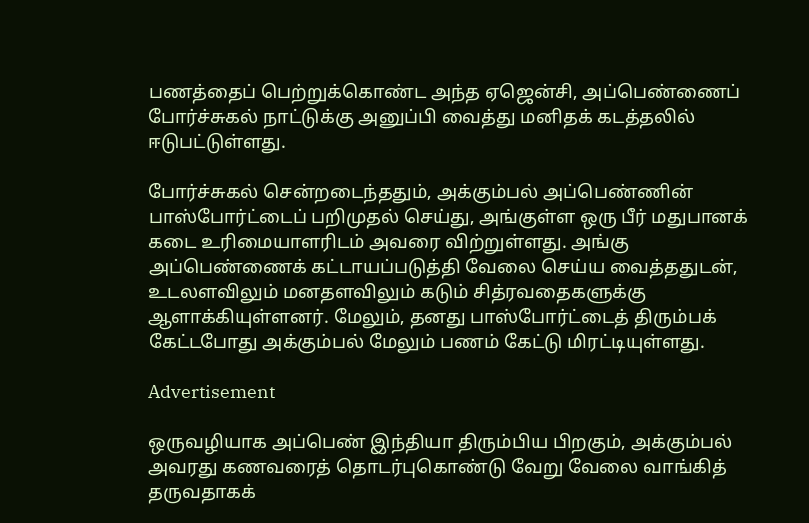பணத்தைப் பெற்றுக்கொண்ட அந்த ஏஜென்சி, அப்பெண்ணைப் போர்ச்சுகல் நாட்டுக்கு அனுப்பி வைத்து மனிதக் கடத்தலில் ஈடுபட்டுள்ளது.

போர்ச்சுகல் சென்றடைந்ததும், அக்கும்பல் அப்பெண்ணின் பாஸ்போர்ட்டைப் பறிமுதல் செய்து, அங்குள்ள ஒரு பீர் மதுபானக் கடை உரிமையாளரிடம் அவரை விற்றுள்ளது. அங்கு அப்பெண்ணைக் கட்டாயப்படுத்தி வேலை செய்ய வைத்ததுடன், உடலளவிலும் மனதளவிலும் கடும் சித்ரவதைகளுக்கு ஆளாக்கியுள்ளனர். மேலும், தனது பாஸ்போர்ட்டைத் திரும்பக் கேட்டபோது அக்கும்பல் மேலும் பணம் கேட்டு மிரட்டியுள்ளது.

Advertisement

ஒருவழியாக அப்பெண் இந்தியா திரும்பிய பிறகும், அக்கும்பல் அவரது கணவரைத் தொடர்புகொண்டு வேறு வேலை வாங்கித் தருவதாகக்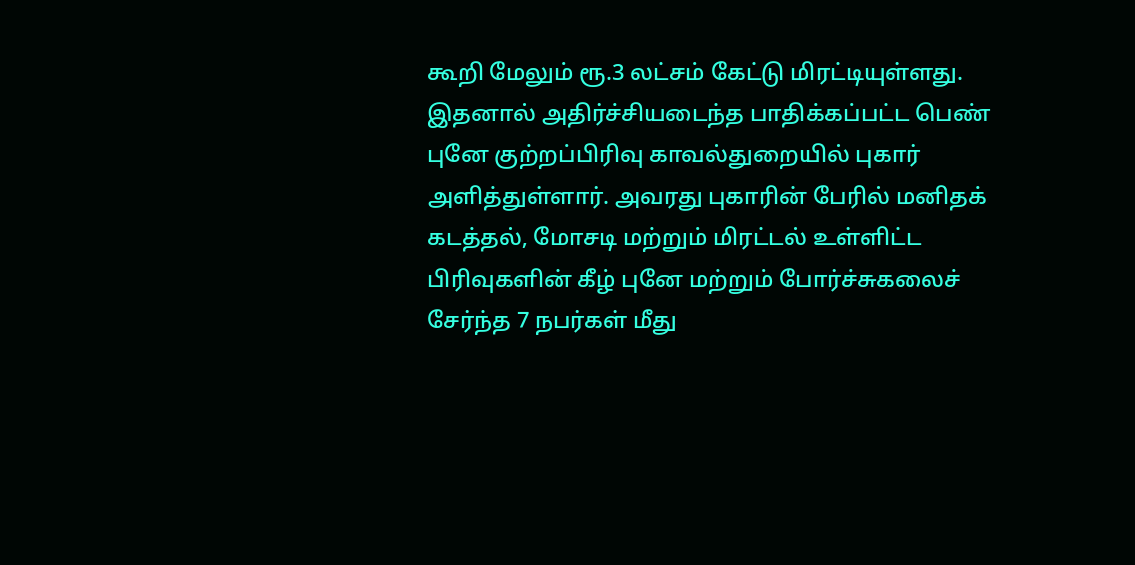கூறி மேலும் ரூ.3 லட்சம் கேட்டு மிரட்டியுள்ளது. இதனால் அதிர்ச்சியடைந்த பாதிக்கப்பட்ட பெண் புனே குற்றப்பிரிவு காவல்துறையில் புகார் அளித்துள்ளார். அவரது புகாரின் பேரில் மனிதக் கடத்தல், மோசடி மற்றும் மிரட்டல் உள்ளிட்ட பிரிவுகளின் கீழ் புனே மற்றும் போர்ச்சுகலைச் சேர்ந்த 7 நபர்கள் மீது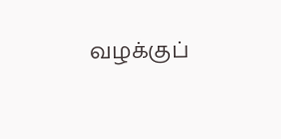வழக்குப்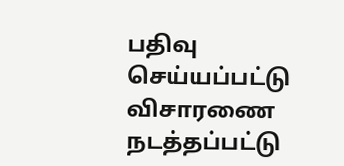பதிவு செய்யப்பட்டு விசாரணை நடத்தப்பட்டு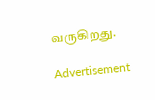வருகிறது.

Advertisement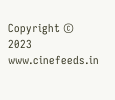Copyright © 2023 www.cinefeeds.in